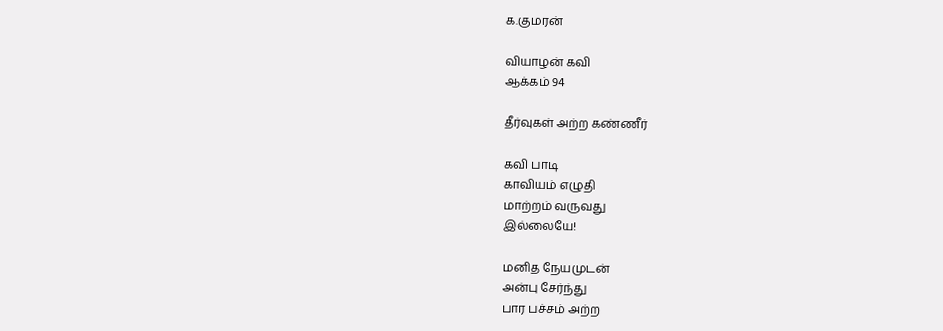க.குமரன்

வியாழன் கவி
ஆக்கம் 94

தீர்வுகள் அற்ற கண்ணீர்

கவி பாடி
காவியம் எழுதி
மாற்றம் வருவது
இல்லையே!

மனித நேயமுடன்
அன்பு சேர்ந்து
பார பச்சம் அற்ற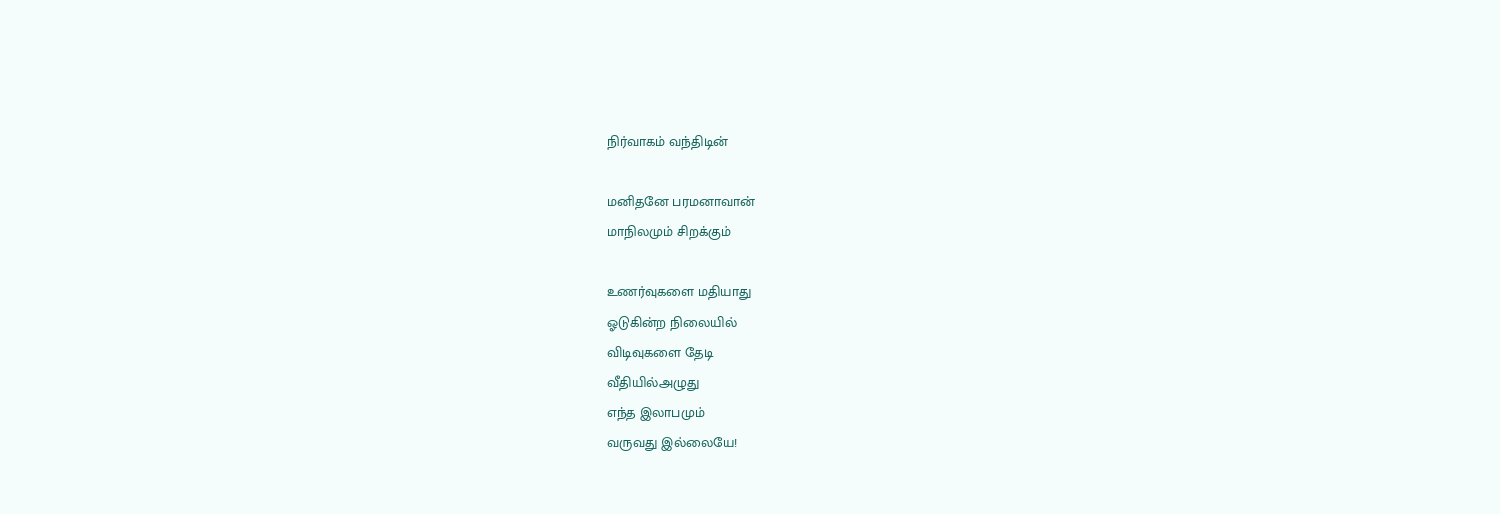நிர்வாகம் வந்திடின்

மனிதனே பரமனாவான்
மாநிலமும் சிறக்கும்

உணர்வுகளை மதியாது
ஓடுகின்ற நிலையில்
விடிவுகளை தேடி
வீதியில்அழுது
எந்த இலாபமும்
வருவது இல்லையே!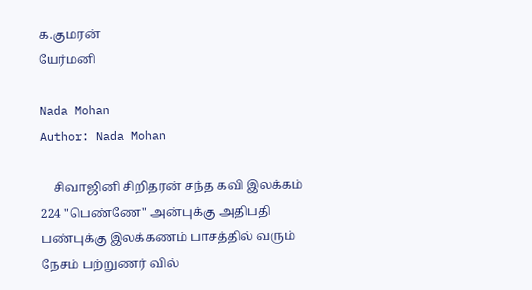க.குமரன்
யேர்மனி

Nada Mohan
Author: Nada Mohan

    சிவாஜினி சிறிதரன் சந்த கவி இலக்கம் 224 "பெண்ணே" அன்புக்கு அதிபதி பண்புக்கு இலக்கணம் பாசத்தில் வரும் நேசம் பற்றுணர் வில்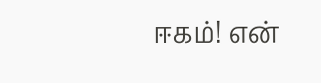ஈகம்! என்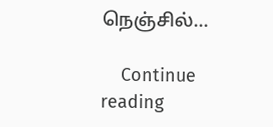நெஞ்சில்...

    Continue reading